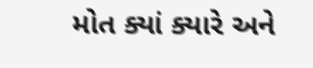મોત ક્યાં ક્યારે અને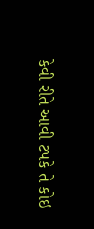કેવી રીતે આવી ટપકે તે કોઇ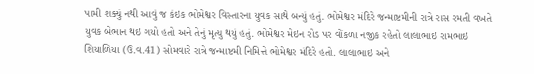પામી શક્યું નથી આવું જ કંઇક ભોમેશ્વર વિસ્તારના યુવક સાથે બન્યું હતું. ભોમેશ્વર મંદિરે જન્માષ્ટમીની રાત્રે રાસ રમતી વખતે યુવક બેભાન થઇ ગયો હતો અને તેનું મૃત્યુ થયું હતું. ભોમેશ્વર મેઇન રોડ પર વોંકળા નજીક રહેતો લાલાભાઇ રામભાઇ શિયાળિયા (ઉ.વ.41) સોમવારે રાત્રે જન્માષ્ટમી નિમિત્તે ભોમેશ્વર મંદિરે હતો. લાલાભાઇ અને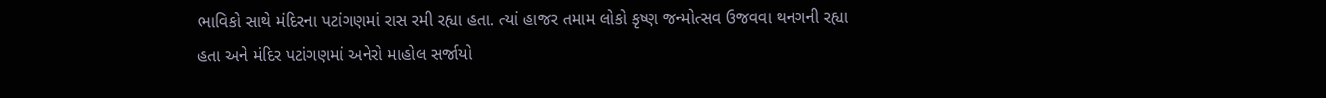ભાવિકો સાથે મંદિરના પટાંગણમાં રાસ રમી રહ્યા હતા. ત્યાં હાજર તમામ લોકો કૃષ્ણ જન્મોત્સવ ઉજવવા થનગની રહ્યા હતા અને મંદિર પટાંગણમાં અનેરો માહોલ સર્જાયો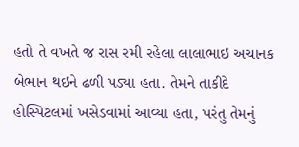હતો તે વખતે જ રાસ રમી રહેલા લાલાભાઇ અચાનક બેભાન થઇને ઢળી પડ્યા હતા. તેમને તાકીદે હોસ્પિટલમાં ખસેડવામાં આવ્યા હતા, પરંતુ તેમનું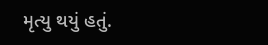મૃત્યુ થયું હતું.